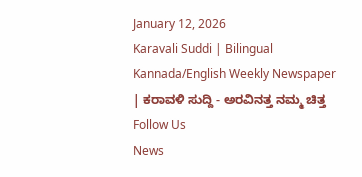January 12, 2026
Karavali Suddi | Bilingual Kannada/English Weekly Newspaper | ಕರಾವಳಿ ಸುದ್ದಿ - ಅರವಿನತ್ತ ನಮ್ಮ ಚಿತ್ತ
Follow Us
News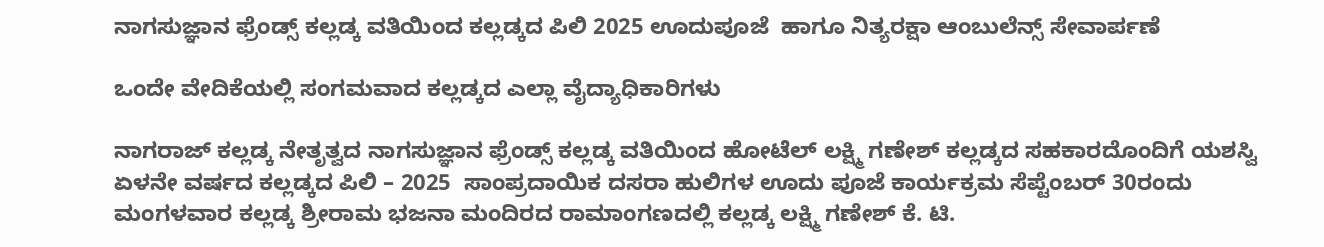ನಾಗಸುಜ್ಞಾನ ಫ್ರೆಂಡ್ಸ್ ಕಲ್ಲಡ್ಕ ವತಿಯಿಂದ ಕಲ್ಲಡ್ಕದ ಪಿಲಿ 2025 ಊದುಪೂಜೆ  ಹಾಗೂ ನಿತ್ಯರಕ್ಷಾ ಆಂಬುಲೆನ್ಸ್ ಸೇವಾರ್ಪಣೆ

ಒಂದೇ ವೇದಿಕೆಯಲ್ಲಿ ಸಂಗಮವಾದ ಕಲ್ಲಡ್ಕದ ಎಲ್ಲಾ ವೈದ್ಯಾಧಿಕಾರಿಗಳು

ನಾಗರಾಜ್ ಕಲ್ಲಡ್ಕ ನೇತೃತ್ವದ ನಾಗಸುಜ್ಞಾನ ಫ್ರೆಂಡ್ಸ್ ಕಲ್ಲಡ್ಕ ವತಿಯಿಂದ ಹೋಟೆಲ್ ಲಕ್ಷ್ಮಿ ಗಣೇಶ್ ಕಲ್ಲಡ್ಕದ ಸಹಕಾರದೊಂದಿಗೆ ಯಶಸ್ವಿ ಏಳನೇ ವರ್ಷದ ಕಲ್ಲಡ್ಕದ ಪಿಲಿ – 2025  ಸಾಂಪ್ರದಾಯಿಕ ದಸರಾ ಹುಲಿಗಳ ಊದು ಪೂಜೆ ಕಾರ್ಯಕ್ರಮ ಸೆಪ್ಟೆಂಬರ್ 30ರಂದು   ಮಂಗಳವಾರ ಕಲ್ಲಡ್ಕ ಶ್ರೀರಾಮ ಭಜನಾ ಮಂದಿರದ ರಾಮಾಂಗಣದಲ್ಲಿ ಕಲ್ಲಡ್ಕ ಲಕ್ಷ್ಮಿ ಗಣೇಶ್ ಕೆ. ಟಿ.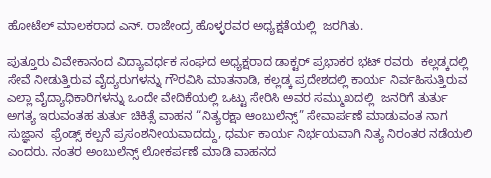ಹೋಟೆಲ್ ಮಾಲಕರಾದ ಎನ್. ರಾಜೇಂದ್ರ ಹೊಳ್ಳರವರ ಅಧ್ಯಕ್ಷತೆಯಲ್ಲಿ  ಜರಗಿತು.

ಪುತ್ತೂರು ವಿವೇಕಾನಂದ ವಿದ್ಯಾವರ್ಧಕ ಸಂಘದ ಅಧ್ಯಕ್ಷರಾದ ಡಾಕ್ಟರ್ ಪ್ರಭಾಕರ ಭಟ್ ರವರು  ಕಲ್ಲಡ್ಕದಲ್ಲಿ  ಸೇವೆ ನೀಡುತ್ತಿರುವ ವೈದ್ಯರುಗಳನ್ನು ಗೌರವಿಸಿ ಮಾತನಾಡಿ, ಕಲ್ಲಡ್ಕ ಪ್ರದೇಶದಲ್ಲಿ ಕಾರ್ಯ ನಿರ್ವಹಿಸುತ್ತಿರುವ  ಎಲ್ಲಾ ವೈದ್ಯಾಧಿಕಾರಿಗಳನ್ನು ಒಂದೇ ವೇದಿಕೆಯಲ್ಲಿ ಒಟ್ಟು ಸೇರಿಸಿ ಅವರ ಸಮ್ಮುಖದಲ್ಲಿ  ಜನರಿಗೆ ತುರ್ತು ಅಗತ್ಯ ಇರುವಂತಹ ತುರ್ತು ಚಿಕಿತ್ಸೆ ವಾಹನ “ನಿತ್ಯರಕ್ಷಾ ಆಂಬುಲೆನ್ಸ್” ಸೇವಾರ್ಪಣೆ ಮಾಡುವಂತ ನಾಗ ಸುಜ್ಞಾನ  ಫ್ರೆಂಡ್ಸ್ ಕಲ್ಪನೆ ಪ್ರಸಂಶನೀಯವಾದದ್ದು, ಧರ್ಮ ಕಾರ್ಯ ನಿರ್ಭಯವಾಗಿ ನಿತ್ಯ ನಿರಂತರ ನಡೆಯಲಿ ಎಂದರು. ನಂತರ ಅಂಬುಲೆನ್ಸ್ ಲೋಕರ್ಪಣೆ ಮಾಡಿ ವಾಹನದ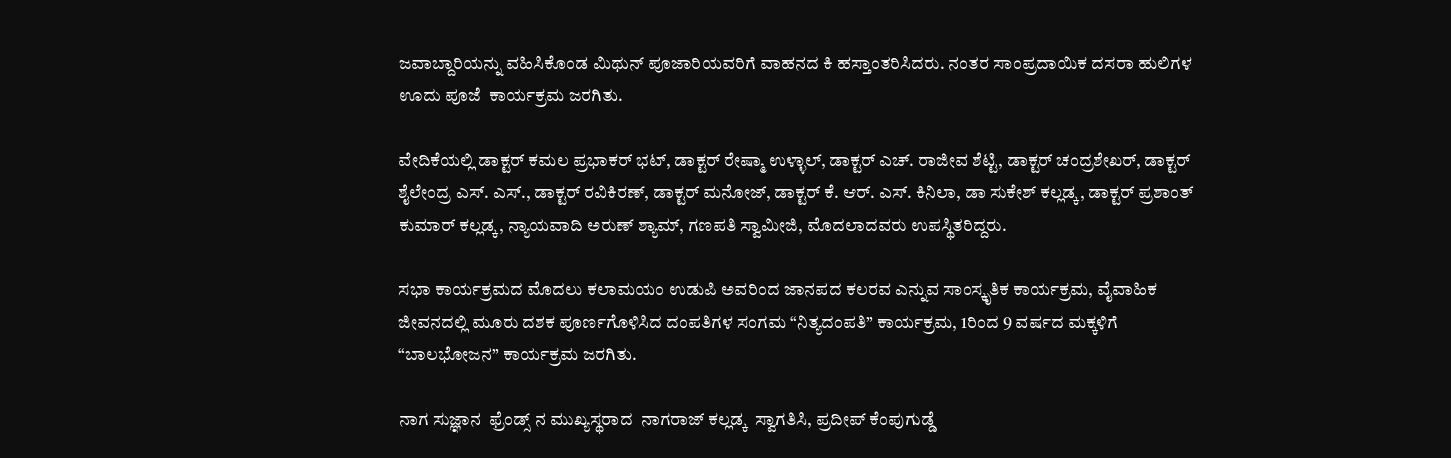ಜವಾಬ್ದಾರಿಯನ್ನು ವಹಿಸಿಕೊಂಡ ಮಿಥುನ್ ಪೂಜಾರಿಯವರಿಗೆ ವಾಹನದ ಕಿ ಹಸ್ತಾಂತರಿಸಿದರು. ನಂತರ ಸಾಂಪ್ರದಾಯಿಕ ದಸರಾ ಹುಲಿಗಳ ಊದು ಪೂಜೆ  ಕಾರ್ಯಕ್ರಮ ಜರಗಿತು.

ವೇದಿಕೆಯಲ್ಲಿ ಡಾಕ್ಟರ್ ಕಮಲ ಪ್ರಭಾಕರ್ ಭಟ್, ಡಾಕ್ಟರ್ ರೇಷ್ಮಾ ಉಳ್ಳಾಲ್, ಡಾಕ್ಟರ್ ಎಚ್. ರಾಜೀವ ಶೆಟ್ಟಿ, ಡಾಕ್ಟರ್ ಚಂದ್ರಶೇಖರ್, ಡಾಕ್ಟರ್ ಶೈಲೇಂದ್ರ ಎಸ್. ಎಸ್., ಡಾಕ್ಟರ್ ರವಿಕಿರಣ್, ಡಾಕ್ಟರ್ ಮನೋಜ್, ಡಾಕ್ಟರ್ ಕೆ. ಆರ್. ಎಸ್. ಕಿನಿಲಾ, ಡಾ ಸುಕೇಶ್ ಕಲ್ಲಡ್ಕ, ಡಾಕ್ಟರ್ ಪ್ರಶಾಂತ್ ಕುಮಾರ್ ಕಲ್ಲಡ್ಕ, ನ್ಯಾಯವಾದಿ ಅರುಣ್ ಶ್ಯಾಮ್, ಗಣಪತಿ ಸ್ವಾಮೀಜಿ, ಮೊದಲಾದವರು ಉಪಸ್ಥಿತರಿದ್ದರು.

ಸಭಾ ಕಾರ್ಯಕ್ರಮದ ಮೊದಲು ಕಲಾಮಯಂ ಉಡುಪಿ ಅವರಿಂದ ಜಾನಪದ ಕಲರವ ಎನ್ನುವ ಸಾಂಸ್ಕೃತಿಕ ಕಾರ್ಯಕ್ರಮ, ವೈವಾಹಿಕ ಜೀವನದಲ್ಲಿ ಮೂರು ದಶಕ ಪೂರ್ಣಗೊಳಿಸಿದ ದಂಪತಿಗಳ ಸಂಗಮ “ನಿತ್ಯದಂಪತಿ” ಕಾರ್ಯಕ್ರಮ, 1ರಿಂದ 9 ವರ್ಷದ ಮಕ್ಕಳಿಗೆ “ಬಾಲಭೋಜನ” ಕಾರ್ಯಕ್ರಮ ಜರಗಿತು.

ನಾಗ ಸುಜ್ಞಾನ  ಫ್ರೆಂಡ್ಸ್ ನ ಮುಖ್ಯಸ್ಥರಾದ  ನಾಗರಾಜ್ ಕಲ್ಲಡ್ಕ  ಸ್ವಾಗತಿಸಿ, ಪ್ರದೀಪ್ ಕೆಂಪುಗುಡ್ಡೆ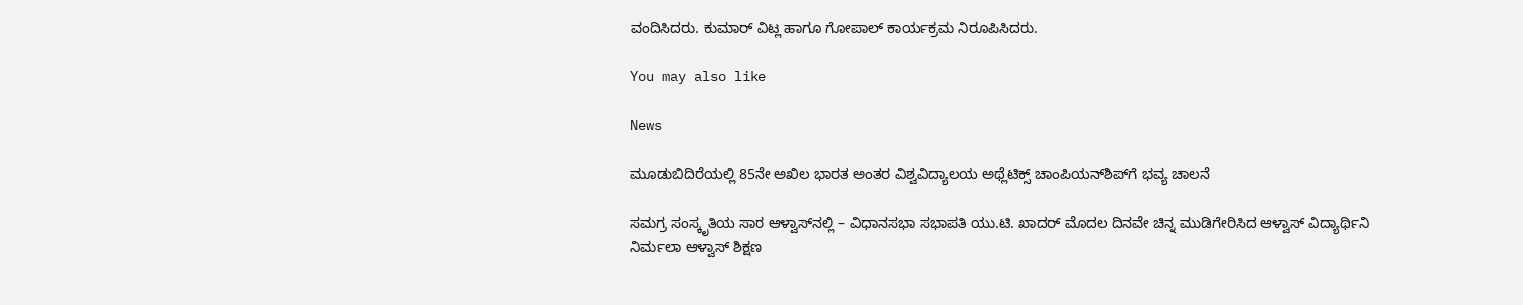ವಂದಿಸಿದರು. ಕುಮಾರ್ ವಿಟ್ಲ ಹಾಗೂ ಗೋಪಾಲ್ ಕಾರ್ಯಕ್ರಮ ನಿರೂಪಿಸಿದರು.

You may also like

News

ಮೂಡುಬಿದಿರೆಯಲ್ಲಿ 85ನೇ ಅಖಿಲ ಭಾರತ ಅಂತರ ವಿಶ್ವವಿದ್ಯಾಲಯ ಅಥ್ಲೆಟಿಕ್ಸ್ ಚಾಂಪಿಯನ್‌ಶಿಪ್‌ಗೆ ಭವ್ಯ ಚಾಲನೆ

ಸಮಗ್ರ ಸಂಸ್ಕೃತಿಯ ಸಾರ ಆಳ್ವಾಸ್‌ನಲ್ಲಿ – ವಿಧಾನಸಭಾ ಸಭಾಪತಿ ಯು.ಟಿ. ಖಾದರ್ ಮೊದಲ ದಿನವೇ ಚಿನ್ನ ಮುಡಿಗೇರಿಸಿದ ಆಳ್ವಾಸ್ ವಿದ್ಯಾರ್ಥಿನಿ ನಿರ್ಮಲಾ ಆಳ್ವಾಸ್ ಶಿಕ್ಷಣ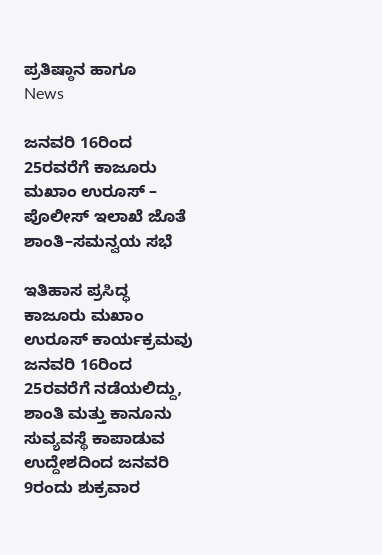ಪ್ರತಿಷ್ಠಾನ ಹಾಗೂ
News

ಜನವರಿ 16ರಿಂದ 25ರವರೆಗೆ ಕಾಜೂರು ಮಖಾಂ ಉರೂಸ್ – ಪೊಲೀಸ್ ಇಲಾಖೆ ಜೊತೆ ಶಾಂತಿ–ಸಮನ್ವಯ ಸಭೆ

ಇತಿಹಾಸ ಪ್ರಸಿದ್ಧ ಕಾಜೂರು ಮಖಾಂ ಉರೂಸ್ ಕಾರ್ಯಕ್ರಮವು ಜನವರಿ 16ರಿಂದ 25ರವರೆಗೆ ನಡೆಯಲಿದ್ದು, ಶಾಂತಿ ಮತ್ತು ಕಾನೂನು ಸುವ್ಯವಸ್ಥೆ ಕಾಪಾಡುವ ಉದ್ದೇಶದಿಂದ ಜನವರಿ 9ರಂದು ಶುಕ್ರವಾರ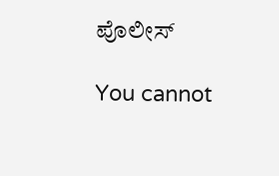ಪೊಲೀಸ್

You cannot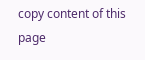copy content of this page